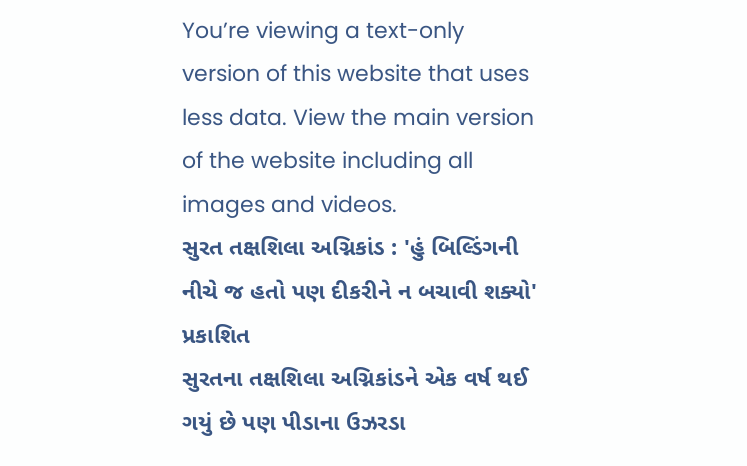You’re viewing a text-only version of this website that uses less data. View the main version of the website including all images and videos.
સુરત તક્ષશિલા અગ્નિકાંડ : 'હું બિલ્ડિંગની નીચે જ હતો પણ દીકરીને ન બચાવી શક્યો'
પ્રકાશિત
સુરતના તક્ષશિલા અગ્નિકાંડને એક વર્ષ થઈ ગયું છે પણ પીડાના ઉઝરડા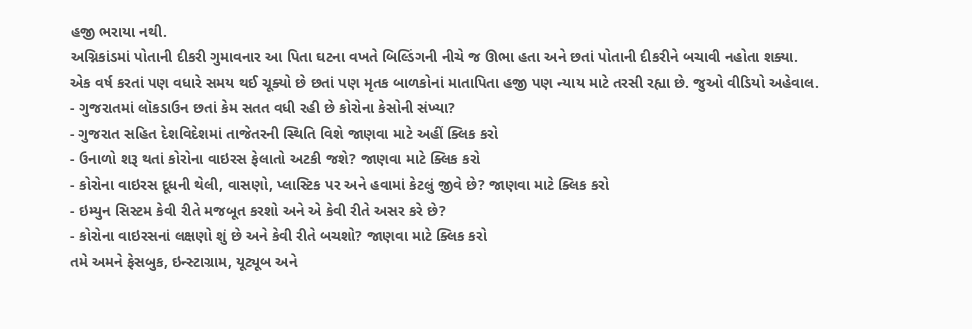હજી ભરાયા નથી.
અગ્નિકાંડમાં પોતાની દીકરી ગુમાવનાર આ પિતા ઘટના વખતે બિલ્ડિંગની નીચે જ ઊભા હતા અને છતાં પોતાની દીકરીને બચાવી નહોતા શક્યા.
એક વર્ષ કરતાં પણ વધારે સમય થઈ ચૂક્યો છે છતાં પણ મૃતક બાળકોનાં માતાપિતા હજી પણ ન્યાય માટે તરસી રહ્યા છે. જુઓ વીડિયો અહેવાલ.
- ગુજરાતમાં લૉકડાઉન છતાં કેમ સતત વધી રહી છે કોરોના કેસોની સંખ્યા?
- ગુજરાત સહિત દેશવિદેશમાં તાજેતરની સ્થિતિ વિશે જાણવા માટે અહીં ક્લિક કરો
- ઉનાળો શરૂ થતાં કોરોના વાઇરસ ફેલાતો અટકી જશે? જાણવા માટે ક્લિક કરો
- કોરોના વાઇરસ દૂધની થેલી, વાસણો, પ્લાસ્ટિક પર અને હવામાં કેટલું જીવે છે? જાણવા માટે ક્લિક કરો
- ઇમ્યુન સિસ્ટમ કેવી રીતે મજબૂત કરશો અને એ કેવી રીતે અસર કરે છે?
- કોરોના વાઇરસનાં લક્ષણો શું છે અને કેવી રીતે બચશો? જાણવા માટે ક્લિક કરો
તમે અમને ફેસબુક, ઇન્સ્ટાગ્રામ, યૂટ્યૂબ અને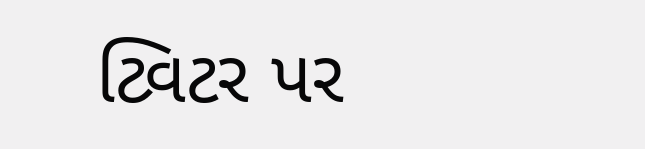ટ્વિટર પર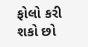ફોલો કરી શકો છો